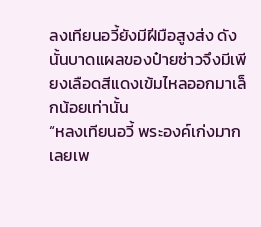ลงเทียนอวี้ยังมีฝีมือสูงส่ง ดังนั้นบาดแผลของป๋ายซ่าวจึงมีเพียงเลือดสีแดงเข้มไหลออกมาเล็กน้อยเท่านั้น
“หลงเทียนอวี้ พระองค์เก่งมากเลยเพ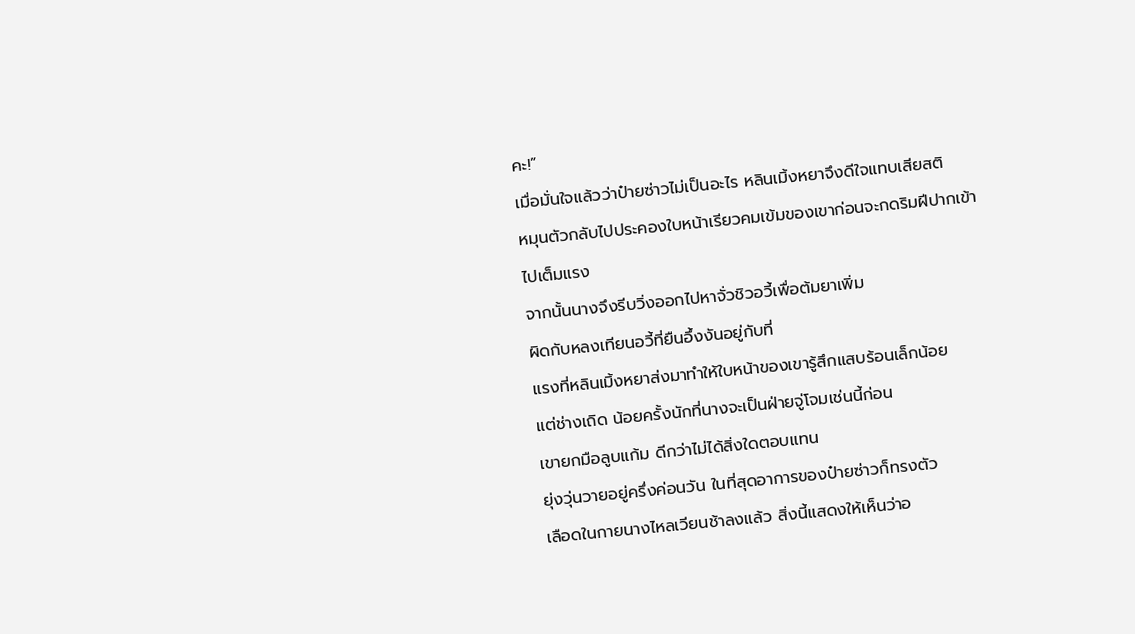คะ!”
เมื่อมั่นใจแล้วว่าป๋ายซ่าวไม่เป็นอะไร หลินเมิ้งหยาจึงดีใจแทบเสียสติ
หมุนตัวกลับไปประคองใบหน้าเรียวคมเข้มของเขาก่อนจะกดริมฝีปากเข้าไปเต็มแรง
จากนั้นนางจึงรีบวิ่งออกไปหาจั่วชิวอวี้เพื่อต้มยาเพิ่ม
ผิดกับหลงเทียนอวี้ที่ยืนอึ้งงันอยู่กับที่
แรงที่หลินเมิ้งหยาส่งมาทำให้ใบหน้าของเขารู้สึกแสบร้อนเล็กน้อย
แต่ช่างเถิด น้อยครั้งนักที่นางจะเป็นฝ่ายจู่โจมเช่นนี้ก่อน
เขายกมือลูบแก้ม ดีกว่าไม่ได้สิ่งใดตอบแทน
ยุ่งวุ่นวายอยู่ครึ่งค่อนวัน ในที่สุดอาการของป๋ายซ่าวก็ทรงตัว
เลือดในกายนางไหลเวียนช้าลงแล้ว สิ่งนี้แสดงให้เห็นว่าอ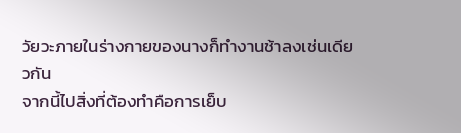วัยวะภายในร่างกายของนางก็ทำงานช้าลงเช่นเดียวกัน
จากนี้ไปสิ่งที่ต้องทำคือการเย็บ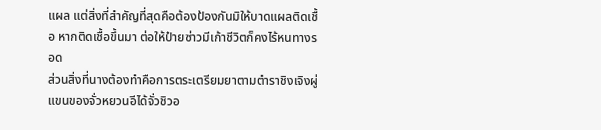แผล แต่สิ่งที่สำคัญที่สุดคือต้องป้องกันมิให้บาดแผลติดเชื้อ หากติดเชื้อขึ้นมา ต่อให้ป๋ายซ่าวมีเก้าชีวิตก็คงไร้หนทางรอด
ส่วนสิ่งที่นางต้องทำคือการตระเตรียมยาตามตำราชิงเจิงผู่
แขนของจั่วหยวนอีได้จั่วชิวอ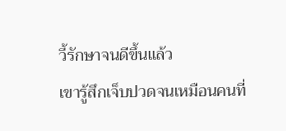วี้รักษาจนดีขึ้นแล้ว
เขารู้สึกเจ็บปวดจนเหมือนคนที่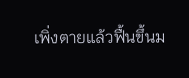เพิ่งตายแล้วฟื้นขึ้นม